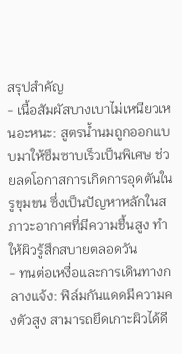สรุปสำคัญ
- เนื้อสัมผัสบางเบาไม่เหนียวเหนอะหนะ: สูตรน้ำนมถูกออกแบบมาให้ซึมซาบเร็วเป็นพิเศษ ช่วยลดโอกาสการเกิดการอุดตันในรูขุมขน ซึ่งเป็นปัญหาหลักในสภาวะอากาศที่มีความชื้นสูง ทำให้ผิวรู้สึกสบายตลอดวัน
- ทนต่อเหงื่อและการเดินทางกลางแจ้ง: ฟิล์มกันแดดมีความคงตัวสูง สามารถยึดเกาะผิวได้ดี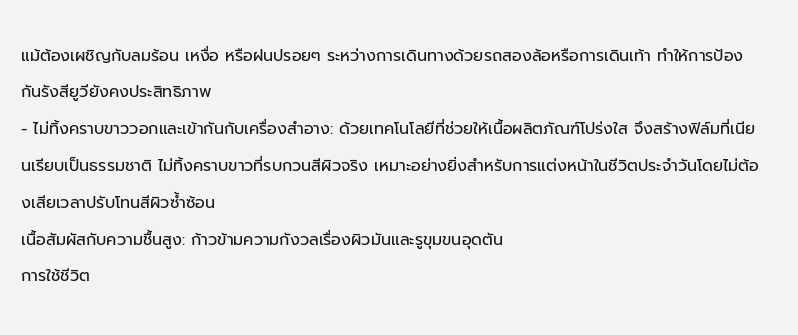แม้ต้องเผชิญกับลมร้อน เหงื่อ หรือฝนปรอยๆ ระหว่างการเดินทางด้วยรถสองล้อหรือการเดินเท้า ทำให้การป้องกันรังสียูวียังคงประสิทธิภาพ
- ไม่ทิ้งคราบขาววอกและเข้ากันกับเครื่องสำอาง: ด้วยเทคโนโลยีที่ช่วยให้เนื้อผลิตภัณฑ์โปร่งใส จึงสร้างฟิล์มที่เนียนเรียบเป็นธรรมชาติ ไม่ทิ้งคราบขาวที่รบกวนสีผิวจริง เหมาะอย่างยิ่งสำหรับการแต่งหน้าในชีวิตประจำวันโดยไม่ต้องเสียเวลาปรับโทนสีผิวซ้ำซ้อน
เนื้อสัมผัสกับความชื้นสูง: ก้าวข้ามความกังวลเรื่องผิวมันและรูขุมขนอุดตัน
การใช้ชีวิต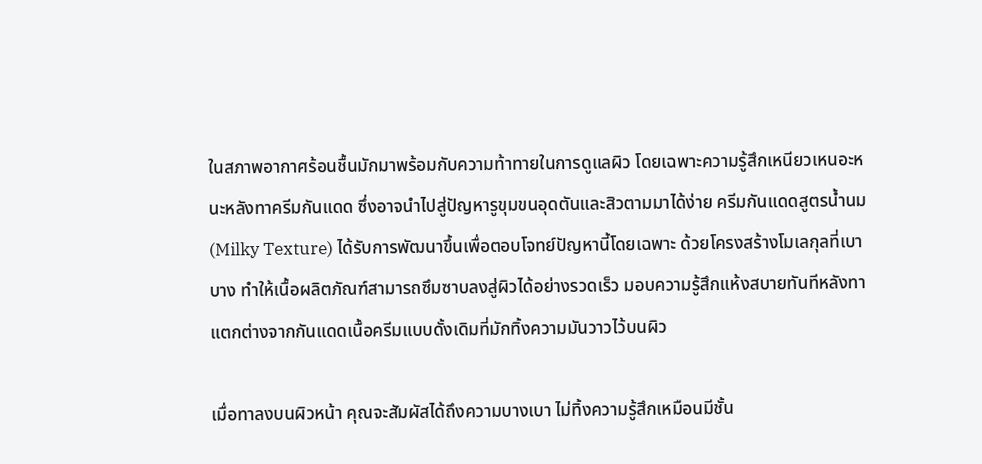ในสภาพอากาศร้อนชื้นมักมาพร้อมกับความท้าทายในการดูแลผิว โดยเฉพาะความรู้สึกเหนียวเหนอะหนะหลังทาครีมกันแดด ซึ่งอาจนำไปสู่ปัญหารูขุมขนอุดตันและสิวตามมาได้ง่าย ครีมกันแดดสูตรน้ำนม (Milky Texture) ได้รับการพัฒนาขึ้นเพื่อตอบโจทย์ปัญหานี้โดยเฉพาะ ด้วยโครงสร้างโมเลกุลที่เบาบาง ทำให้เนื้อผลิตภัณฑ์สามารถซึมซาบลงสู่ผิวได้อย่างรวดเร็ว มอบความรู้สึกแห้งสบายทันทีหลังทา แตกต่างจากกันแดดเนื้อครีมแบบดั้งเดิมที่มักทิ้งความมันวาวไว้บนผิว

เมื่อทาลงบนผิวหน้า คุณจะสัมผัสได้ถึงความบางเบา ไม่ทิ้งความรู้สึกเหมือนมีชั้น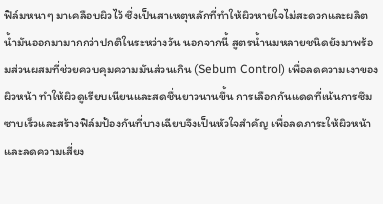ฟิล์มหนาๆ มาเคลือบผิวไว้ ซึ่งเป็นสาเหตุหลักที่ทำให้ผิวหายใจไม่สะดวกและผลิตน้ำมันออกมามากกว่าปกติในระหว่างวัน นอกจากนี้ สูตรน้ำนมหลายชนิดยังมาพร้อมส่วนผสมที่ช่วยควบคุมความมันส่วนเกิน (Sebum Control) เพื่อลดความเงาของผิวหน้า ทำให้ผิวดูเรียบเนียนและสดชื่นยาวนานขึ้น การเลือกกันแดดที่เน้นการซึมซาบเร็วและสร้างฟิล์มป้องกันที่บางเฉียบจึงเป็นหัวใจสำคัญ เพื่อลดภาระให้ผิวหน้าและลดความเสี่ยง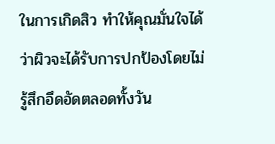ในการเกิดสิว ทำให้คุณมั่นใจได้ว่าผิวจะได้รับการปกป้องโดยไม่รู้สึกอึดอัดตลอดทั้งวัน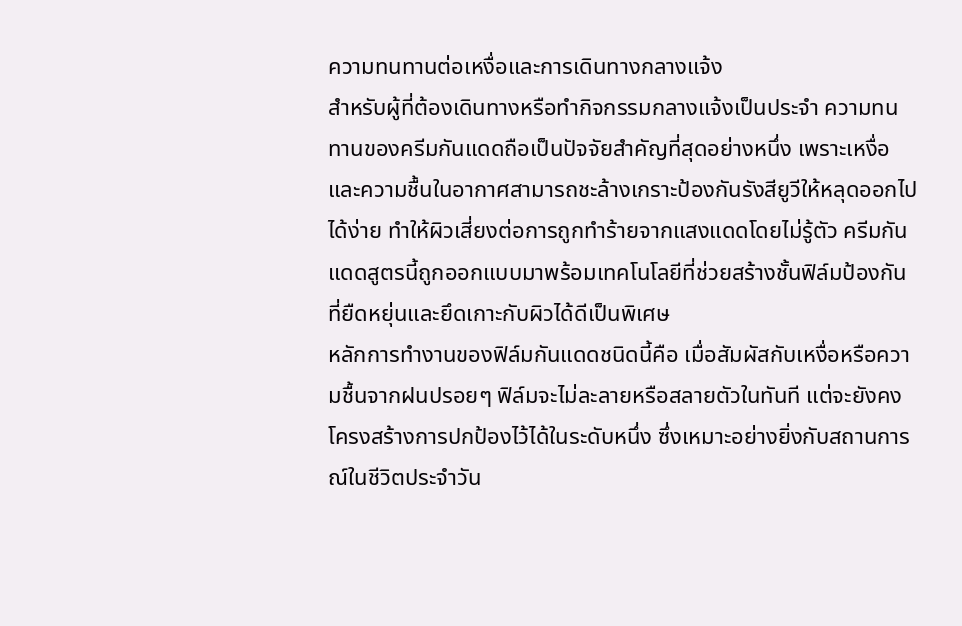ความทนทานต่อเหงื่อและการเดินทางกลางแจ้ง
สำหรับผู้ที่ต้องเดินทางหรือทำกิจกรรมกลางแจ้งเป็นประจำ ความทนทานของครีมกันแดดถือเป็นปัจจัยสำคัญที่สุดอย่างหนึ่ง เพราะเหงื่อและความชื้นในอากาศสามารถชะล้างเกราะป้องกันรังสียูวีให้หลุดออกไปได้ง่าย ทำให้ผิวเสี่ยงต่อการถูกทำร้ายจากแสงแดดโดยไม่รู้ตัว ครีมกันแดดสูตรนี้ถูกออกแบบมาพร้อมเทคโนโลยีที่ช่วยสร้างชั้นฟิล์มป้องกันที่ยืดหยุ่นและยึดเกาะกับผิวได้ดีเป็นพิเศษ
หลักการทำงานของฟิล์มกันแดดชนิดนี้คือ เมื่อสัมผัสกับเหงื่อหรือความชื้นจากฝนปรอยๆ ฟิล์มจะไม่ละลายหรือสลายตัวในทันที แต่จะยังคงโครงสร้างการปกป้องไว้ได้ในระดับหนึ่ง ซึ่งเหมาะอย่างยิ่งกับสถานการณ์ในชีวิตประจำวัน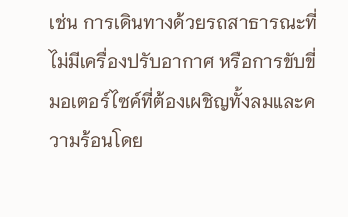เช่น การเดินทางด้วยรถสาธารณะที่ไม่มีเครื่องปรับอากาศ หรือการขับขี่มอเตอร์ไซค์ที่ต้องเผชิญทั้งลมและความร้อนโดย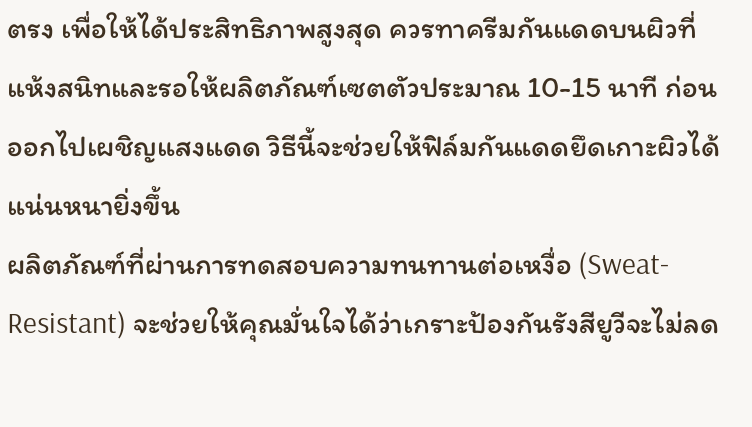ตรง เพื่อให้ได้ประสิทธิภาพสูงสุด ควรทาครีมกันแดดบนผิวที่แห้งสนิทและรอให้ผลิตภัณฑ์เซตตัวประมาณ 10-15 นาที ก่อนออกไปเผชิญแสงแดด วิธีนี้จะช่วยให้ฟิล์มกันแดดยึดเกาะผิวได้แน่นหนายิ่งขึ้น
ผลิตภัณฑ์ที่ผ่านการทดสอบความทนทานต่อเหงื่อ (Sweat-Resistant) จะช่วยให้คุณมั่นใจได้ว่าเกราะป้องกันรังสียูวีจะไม่ลด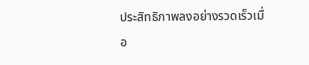ประสิทธิภาพลงอย่างรวดเร็วเมื่อ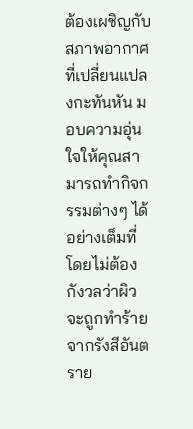ต้องเผชิญกับสภาพอากาศที่เปลี่ยนแปลงกะทันหัน มอบความอุ่นใจให้คุณสามารถทำกิจกรรมต่างๆ ได้อย่างเต็มที่ โดยไม่ต้องกังวลว่าผิวจะถูกทำร้ายจากรังสีอันตราย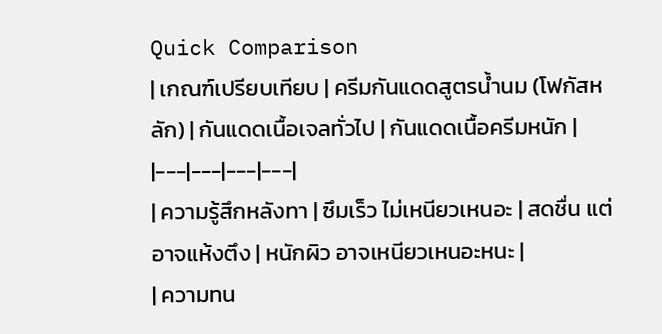Quick Comparison
| เกณฑ์เปรียบเทียบ | ครีมกันแดดสูตรน้ำนม (โฟกัสหลัก) | กันแดดเนื้อเจลทั่วไป | กันแดดเนื้อครีมหนัก |
|---|---|---|---|
| ความรู้สึกหลังทา | ซึมเร็ว ไม่เหนียวเหนอะ | สดชื่น แต่อาจแห้งตึง | หนักผิว อาจเหนียวเหนอะหนะ |
| ความทน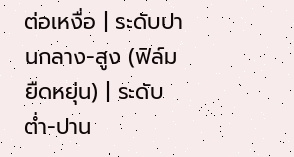ต่อเหงื่อ | ระดับปานกลาง-สูง (ฟิล์มยืดหยุ่น) | ระดับต่ำ-ปาน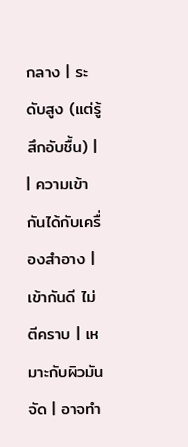กลาง | ระดับสูง (แต่รู้สึกอับชื้น) |
| ความเข้ากันได้กับเครื่องสำอาง | เข้ากันดี ไม่ตีคราบ | เหมาะกับผิวมันจัด | อาจทำ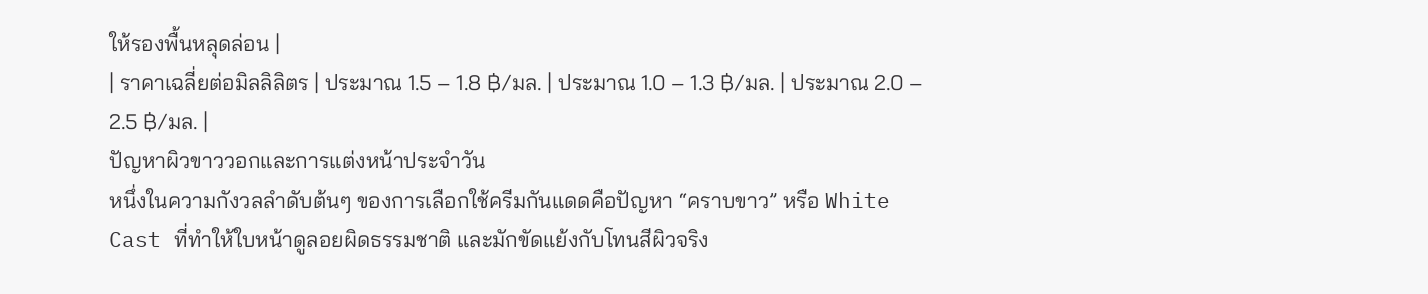ให้รองพื้นหลุดล่อน |
| ราคาเฉลี่ยต่อมิลลิลิตร | ประมาณ 1.5 – 1.8 ฿/มล. | ประมาณ 1.0 – 1.3 ฿/มล. | ประมาณ 2.0 – 2.5 ฿/มล. |
ปัญหาผิวขาววอกและการแต่งหน้าประจำวัน
หนึ่งในความกังวลลำดับต้นๆ ของการเลือกใช้ครีมกันแดดคือปัญหา “คราบขาว” หรือ White Cast ที่ทำให้ใบหน้าดูลอยผิดธรรมชาติ และมักขัดแย้งกับโทนสีผิวจริง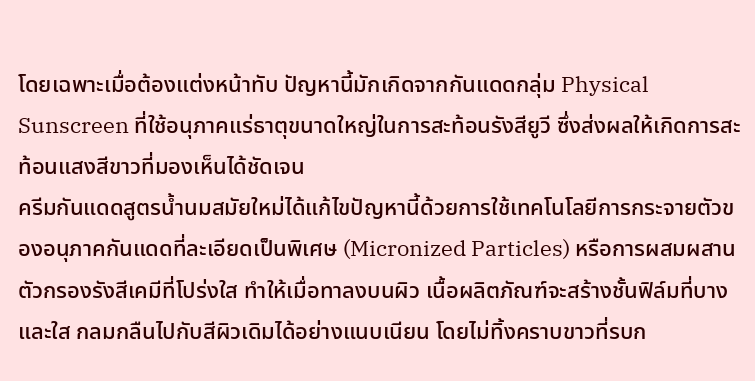โดยเฉพาะเมื่อต้องแต่งหน้าทับ ปัญหานี้มักเกิดจากกันแดดกลุ่ม Physical Sunscreen ที่ใช้อนุภาคแร่ธาตุขนาดใหญ่ในการสะท้อนรังสียูวี ซึ่งส่งผลให้เกิดการสะท้อนแสงสีขาวที่มองเห็นได้ชัดเจน
ครีมกันแดดสูตรน้ำนมสมัยใหม่ได้แก้ไขปัญหานี้ด้วยการใช้เทคโนโลยีการกระจายตัวของอนุภาคกันแดดที่ละเอียดเป็นพิเศษ (Micronized Particles) หรือการผสมผสานตัวกรองรังสีเคมีที่โปร่งใส ทำให้เมื่อทาลงบนผิว เนื้อผลิตภัณฑ์จะสร้างชั้นฟิล์มที่บางและใส กลมกลืนไปกับสีผิวเดิมได้อย่างแนบเนียน โดยไม่ทิ้งคราบขาวที่รบก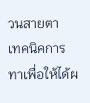วนสายตา
เทคนิคการทาเพื่อให้ได้ผ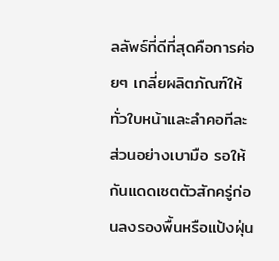ลลัพธ์ที่ดีที่สุดคือการค่อยๆ เกลี่ยผลิตภัณฑ์ให้ทั่วใบหน้าและลำคอทีละส่วนอย่างเบามือ รอให้กันแดดเซตตัวสักครู่ก่อนลงรองพื้นหรือแป้งฝุ่น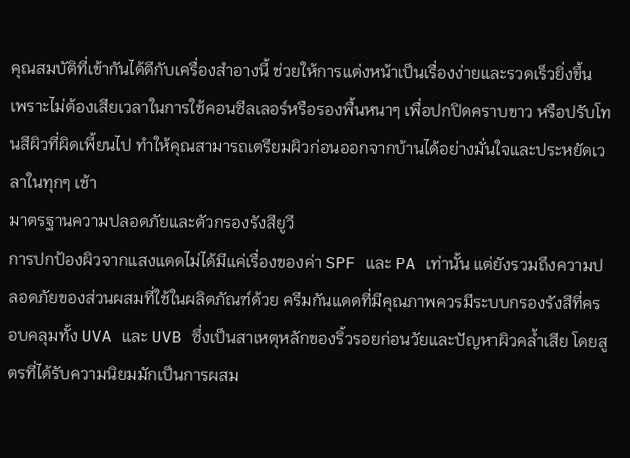คุณสมบัติที่เข้ากันได้ดีกับเครื่องสำอางนี้ ช่วยให้การแต่งหน้าเป็นเรื่องง่ายและรวดเร็วยิ่งขึ้น เพราะไม่ต้องเสียเวลาในการใช้คอนซีลเลอร์หรือรองพื้นหนาๆ เพื่อปกปิดคราบขาว หรือปรับโทนสีผิวที่ผิดเพี้ยนไป ทำให้คุณสามารถเตรียมผิวก่อนออกจากบ้านได้อย่างมั่นใจและประหยัดเวลาในทุกๆ เช้า
มาตรฐานความปลอดภัยและตัวกรองรังสียูวี
การปกป้องผิวจากแสงแดดไม่ได้มีแค่เรื่องของค่า SPF และ PA เท่านั้น แต่ยังรวมถึงความปลอดภัยของส่วนผสมที่ใช้ในผลิตภัณฑ์ด้วย ครีมกันแดดที่มีคุณภาพควรมีระบบกรองรังสีที่ครอบคลุมทั้ง UVA และ UVB ซึ่งเป็นสาเหตุหลักของริ้วรอยก่อนวัยและปัญหาผิวคล้ำเสีย โดยสูตรที่ได้รับความนิยมมักเป็นการผสม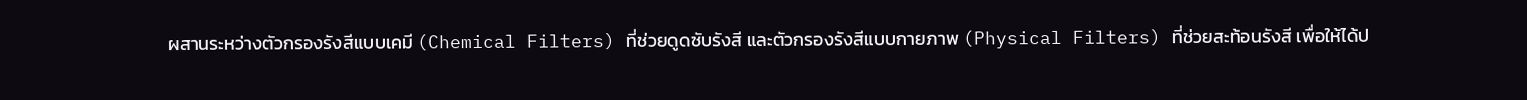ผสานระหว่างตัวกรองรังสีแบบเคมี (Chemical Filters) ที่ช่วยดูดซับรังสี และตัวกรองรังสีแบบกายภาพ (Physical Filters) ที่ช่วยสะท้อนรังสี เพื่อให้ได้ป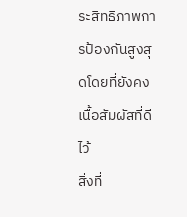ระสิทธิภาพการป้องกันสูงสุดโดยที่ยังคงเนื้อสัมผัสที่ดีไว้
สิ่งที่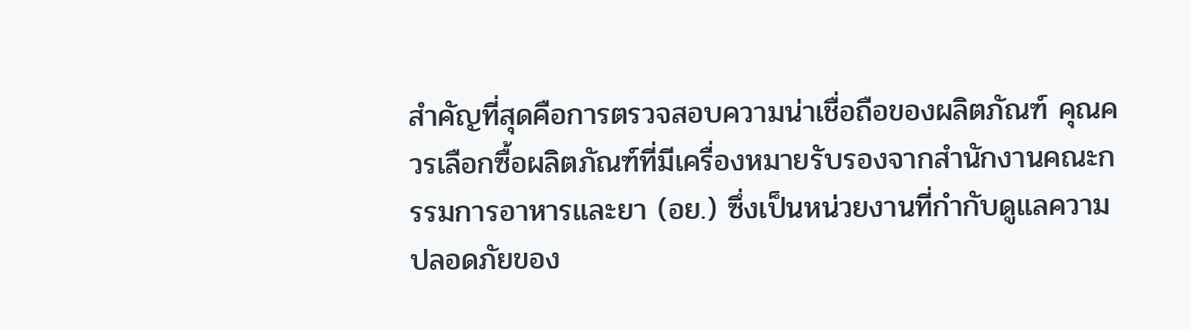สำคัญที่สุดคือการตรวจสอบความน่าเชื่อถือของผลิตภัณฑ์ คุณควรเลือกซื้อผลิตภัณฑ์ที่มีเครื่องหมายรับรองจากสำนักงานคณะกรรมการอาหารและยา (อย.) ซึ่งเป็นหน่วยงานที่กำกับดูแลความปลอดภัยของ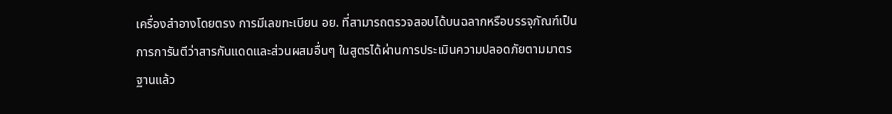เครื่องสำอางโดยตรง การมีเลขทะเบียน อย. ที่สามารถตรวจสอบได้บนฉลากหรือบรรจุภัณฑ์เป็นการการันตีว่าสารกันแดดและส่วนผสมอื่นๆ ในสูตรได้ผ่านการประเมินความปลอดภัยตามมาตรฐานแล้ว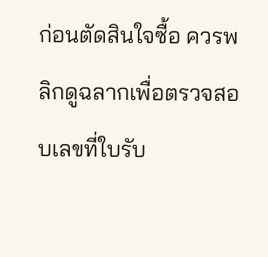ก่อนตัดสินใจซื้อ ควรพลิกดูฉลากเพื่อตรวจสอบเลขที่ใบรับ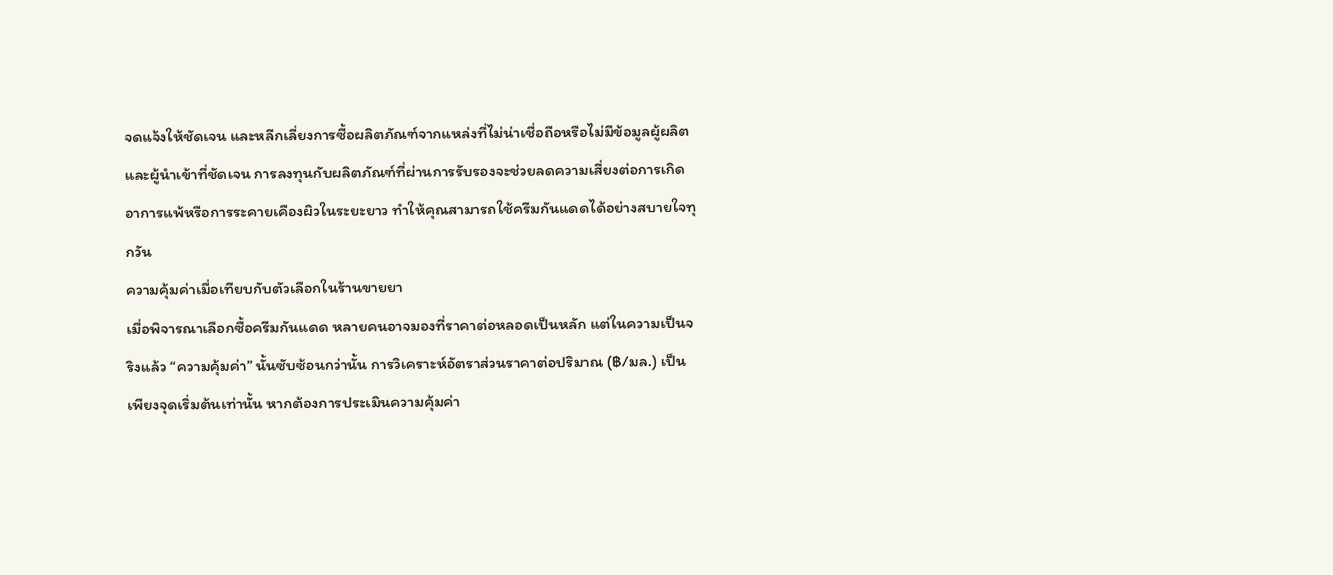จดแจ้งให้ชัดเจน และหลีกเลี่ยงการซื้อผลิตภัณฑ์จากแหล่งที่ไม่น่าเชื่อถือหรือไม่มีข้อมูลผู้ผลิตและผู้นำเข้าที่ชัดเจน การลงทุนกับผลิตภัณฑ์ที่ผ่านการรับรองจะช่วยลดความเสี่ยงต่อการเกิดอาการแพ้หรือการระคายเคืองผิวในระยะยาว ทำให้คุณสามารถใช้ครีมกันแดดได้อย่างสบายใจทุกวัน
ความคุ้มค่าเมื่อเทียบกับตัวเลือกในร้านขายยา
เมื่อพิจารณาเลือกซื้อครีมกันแดด หลายคนอาจมองที่ราคาต่อหลอดเป็นหลัก แต่ในความเป็นจริงแล้ว “ความคุ้มค่า” นั้นซับซ้อนกว่านั้น การวิเคราะห์อัตราส่วนราคาต่อปริมาณ (฿/มล.) เป็นเพียงจุดเริ่มต้นเท่านั้น หากต้องการประเมินความคุ้มค่า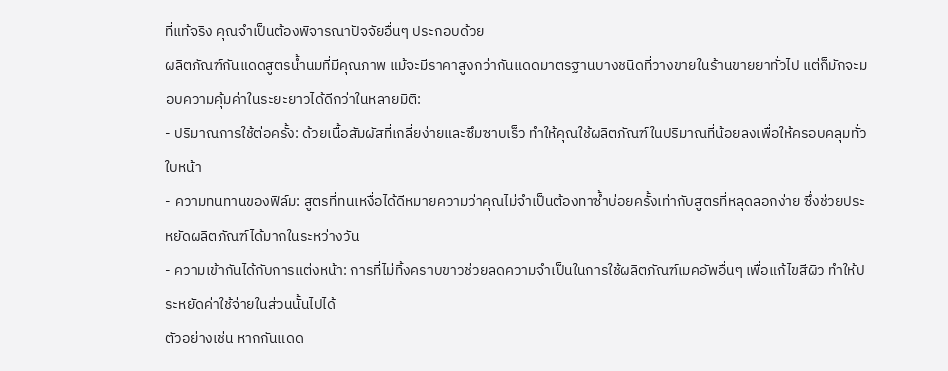ที่แท้จริง คุณจำเป็นต้องพิจารณาปัจจัยอื่นๆ ประกอบด้วย
ผลิตภัณฑ์กันแดดสูตรน้ำนมที่มีคุณภาพ แม้จะมีราคาสูงกว่ากันแดดมาตรฐานบางชนิดที่วางขายในร้านขายยาทั่วไป แต่ก็มักจะมอบความคุ้มค่าในระยะยาวได้ดีกว่าในหลายมิติ:
- ปริมาณการใช้ต่อครั้ง: ด้วยเนื้อสัมผัสที่เกลี่ยง่ายและซึมซาบเร็ว ทำให้คุณใช้ผลิตภัณฑ์ในปริมาณที่น้อยลงเพื่อให้ครอบคลุมทั่วใบหน้า
- ความทนทานของฟิล์ม: สูตรที่ทนเหงื่อได้ดีหมายความว่าคุณไม่จำเป็นต้องทาซ้ำบ่อยครั้งเท่ากับสูตรที่หลุดลอกง่าย ซึ่งช่วยประหยัดผลิตภัณฑ์ได้มากในระหว่างวัน
- ความเข้ากันได้กับการแต่งหน้า: การที่ไม่ทิ้งคราบขาวช่วยลดความจำเป็นในการใช้ผลิตภัณฑ์เมคอัพอื่นๆ เพื่อแก้ไขสีผิว ทำให้ประหยัดค่าใช้จ่ายในส่วนนั้นไปได้
ตัวอย่างเช่น หากกันแดด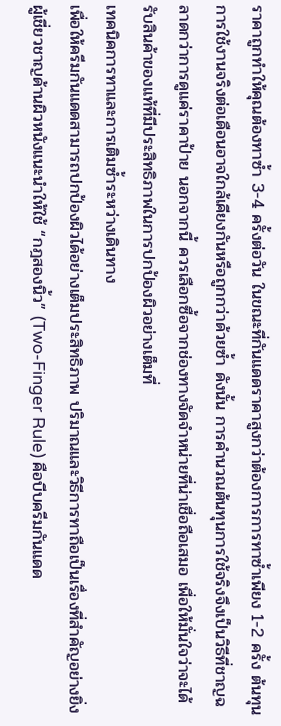ราคาถูกทำให้คุณต้องทาซ้ำ 3-4 ครั้งต่อวัน ในขณะที่กันแดดราคาสูงกว่าต้องการการทาซ้ำเพียง 1-2 ครั้ง ต้นทุนการใช้งานจริงต่อเดือนอาจใกล้เคียงกันหรือถูกกว่าด้วยซ้ำ ดังนั้น การคำนวณต้นทุนการใช้จริงจึงเป็นวิธีที่ชาญฉลาดกว่าการดูแค่ราคาป้าย นอกจากนี้ ควรเลือกซื้อจากช่องทางจัดจำหน่ายที่น่าเชื่อถือเสมอ เพื่อให้มั่นใจว่าจะได้รับสินค้าของแท้ที่มีประสิทธิภาพในการปกป้องผิวอย่างเต็มที่
เทคนิคการทาและการเติมซ้ำระหว่างเดินทาง
เพื่อให้ครีมกันแดดสามารถปกป้องผิวได้อย่างเต็มประสิทธิภาพ ปริมาณและวิธีการทาถือเป็นเรื่องที่สำคัญอย่างยิ่ง ผู้เชี่ยวชาญด้านผิวหนังแนะนำให้ใช้ “กฎสองนิ้ว” (Two-Finger Rule) คือบีบครีมกันแดด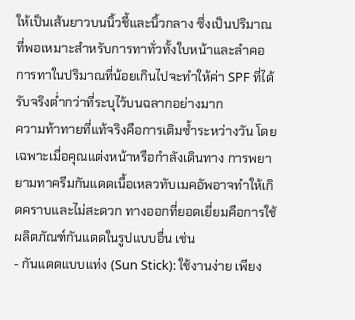ให้เป็นเส้นยาวบนนิ้วชี้และนิ้วกลาง ซึ่งเป็นปริมาณที่พอเหมาะสำหรับการทาทั่วทั้งใบหน้าและลำคอ การทาในปริมาณที่น้อยเกินไปจะทำให้ค่า SPF ที่ได้รับจริงต่ำกว่าที่ระบุไว้บนฉลากอย่างมาก
ความท้าทายที่แท้จริงคือการเติมซ้ำระหว่างวัน โดยเฉพาะเมื่อคุณแต่งหน้าหรือกำลังเดินทาง การพยายามทาครีมกันแดดเนื้อเหลวทับเมคอัพอาจทำให้เกิดคราบและไม่สะดวก ทางออกที่ยอดเยี่ยมคือการใช้ผลิตภัณฑ์กันแดดในรูปแบบอื่น เช่น
- กันแดดแบบแท่ง (Sun Stick): ใช้งานง่าย เพียง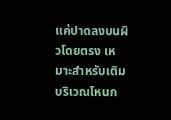แค่ปาดลงบนผิวโดยตรง เหมาะสำหรับเติมบริเวณโหนก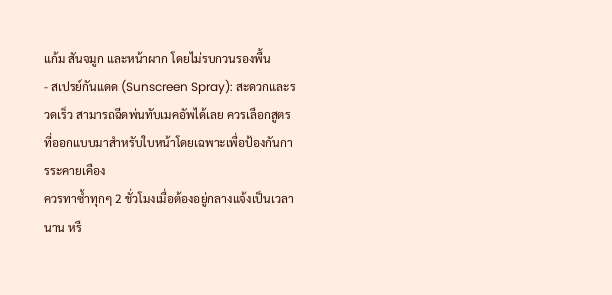แก้ม สันจมูก และหน้าผาก โดยไม่รบกวนรองพื้น
- สเปรย์กันแดด (Sunscreen Spray): สะดวกและรวดเร็ว สามารถฉีดพ่นทับเมคอัพได้เลย ควรเลือกสูตรที่ออกแบบมาสำหรับใบหน้าโดยเฉพาะเพื่อป้องกันการระคายเคือง
ควรทาซ้ำทุกๆ 2 ชั่วโมงเมื่อต้องอยู่กลางแจ้งเป็นเวลานาน หรื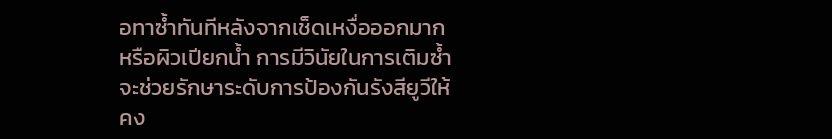อทาซ้ำทันทีหลังจากเช็ดเหงื่อออกมากหรือผิวเปียกน้ำ การมีวินัยในการเติมซ้ำจะช่วยรักษาระดับการป้องกันรังสียูวีให้คง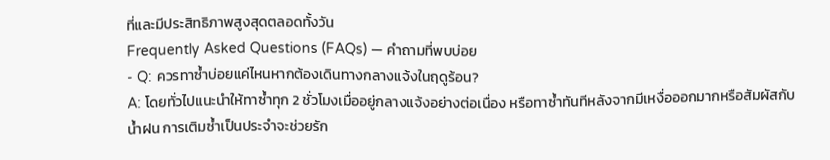ที่และมีประสิทธิภาพสูงสุดตลอดทั้งวัน
Frequently Asked Questions (FAQs) — คำถามที่พบบ่อย
- Q: ควรทาซ้ำบ่อยแค่ไหนหากต้องเดินทางกลางแจ้งในฤดูร้อน?
A: โดยทั่วไปแนะนำให้ทาซ้ำทุก 2 ชั่วโมงเมื่ออยู่กลางแจ้งอย่างต่อเนื่อง หรือทาซ้ำทันทีหลังจากมีเหงื่อออกมากหรือสัมผัสกับน้ำฝน การเติมซ้ำเป็นประจำจะช่วยรัก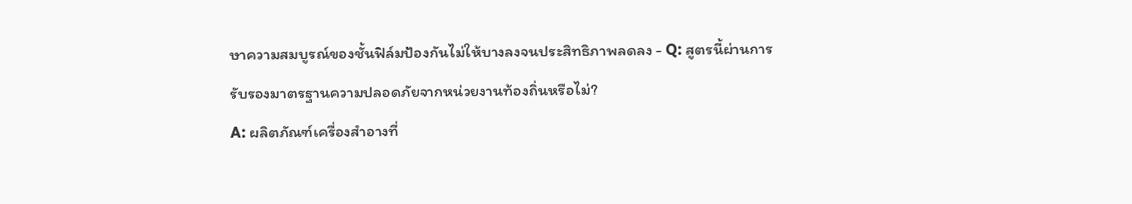ษาความสมบูรณ์ของชั้นฟิล์มป้องกันไม่ให้บางลงจนประสิทธิภาพลดลง - Q: สูตรนี้ผ่านการรับรองมาตรฐานความปลอดภัยจากหน่วยงานท้องถิ่นหรือไม่?
A: ผลิตภัณฑ์เครื่องสำอางที่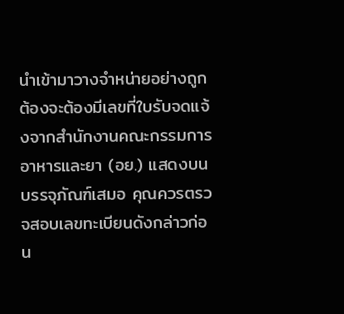นำเข้ามาวางจำหน่ายอย่างถูกต้องจะต้องมีเลขที่ใบรับจดแจ้งจากสำนักงานคณะกรรมการอาหารและยา (อย.) แสดงบนบรรจุภัณฑ์เสมอ คุณควรตรวจสอบเลขทะเบียนดังกล่าวก่อน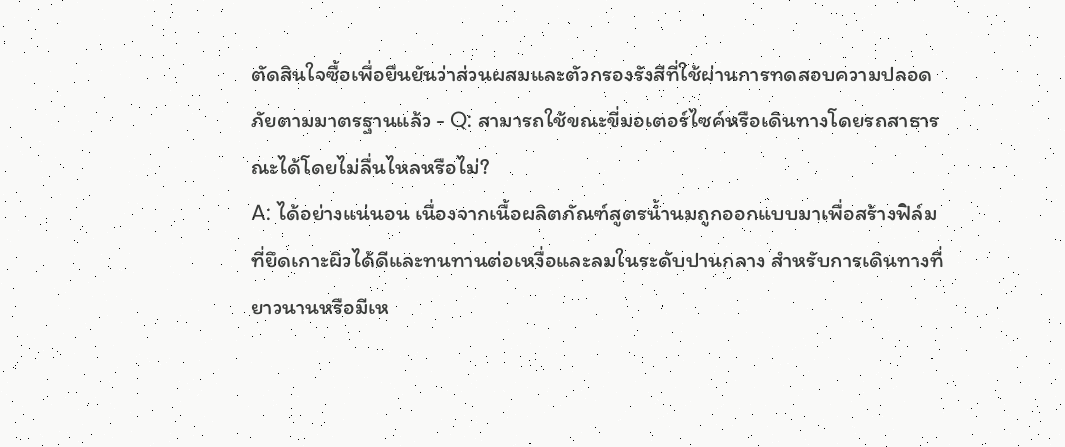ตัดสินใจซื้อเพื่อยืนยันว่าส่วนผสมและตัวกรองรังสีที่ใช้ผ่านการทดสอบความปลอดภัยตามมาตรฐานแล้ว - Q: สามารถใช้ขณะขี่มอเตอร์ไซค์หรือเดินทางโดยรถสาธารณะได้โดยไม่ลื่นไหลหรือไม่?
A: ได้อย่างแน่นอน เนื่องจากเนื้อผลิตภัณฑ์สูตรน้ำนมถูกออกแบบมาเพื่อสร้างฟิล์มที่ยึดเกาะผิวได้ดีและทนทานต่อเหงื่อและลมในระดับปานกลาง สำหรับการเดินทางที่ยาวนานหรือมีเห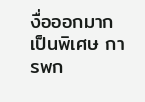งื่อออกมากเป็นพิเศษ การพก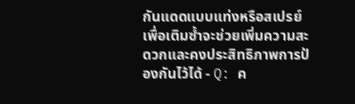กันแดดแบบแท่งหรือสเปรย์เพื่อเติมซ้ำจะช่วยเพิ่มความสะดวกและคงประสิทธิภาพการป้องกันไว้ได้ - Q: ค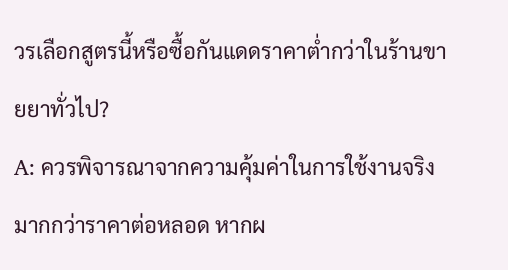วรเลือกสูตรนี้หรือซื้อกันแดดราคาต่ำกว่าในร้านขายยาทั่วไป?
A: ควรพิจารณาจากความคุ้มค่าในการใช้งานจริงมากกว่าราคาต่อหลอด หากผ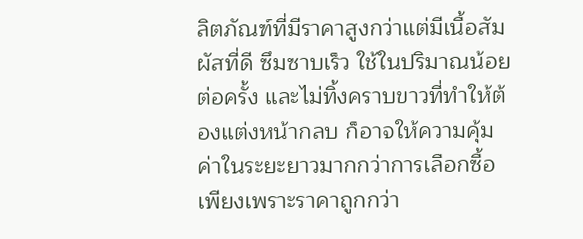ลิตภัณฑ์ที่มีราคาสูงกว่าแต่มีเนื้อสัมผัสที่ดี ซึมซาบเร็ว ใช้ในปริมาณน้อยต่อครั้ง และไม่ทิ้งคราบขาวที่ทำให้ต้องแต่งหน้ากลบ ก็อาจให้ความคุ้มค่าในระยะยาวมากกว่าการเลือกซื้อเพียงเพราะราคาถูกกว่า